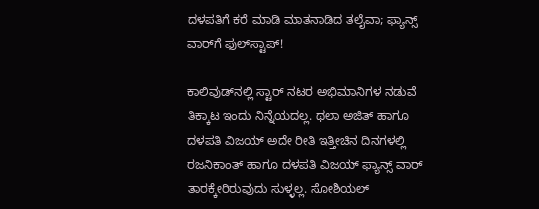ದಳಪತಿಗೆ ಕರೆ ಮಾಡಿ ಮಾತನಾಡಿದ ತಲೈವಾ; ಫ್ಯಾನ್ಸ್‌ ವಾರ್‌ಗೆ ಫುಲ್‌ಸ್ಟಾಪ್!

ಕಾಲಿವುಡ್‌ನಲ್ಲಿ ಸ್ಟಾರ್ ನಟರ ಅಭಿಮಾನಿಗಳ ನಡುವೆ ತಿಕ್ಕಾಟ ಇಂದು ನಿನ್ನೆಯದಲ್ಲ. ಥಲಾ ಅಜಿತ್ ಹಾಗೂ ದಳಪತಿ ವಿಜಯ್ ಅದೇ ರೀತಿ ಇತ್ತೀಚಿನ ದಿನಗಳಲ್ಲಿ ರಜನಿಕಾಂತ್ ಹಾಗೂ ದಳಪತಿ ವಿಜಯ್ ಫ್ಯಾನ್ಸ್ ವಾರ್ ತಾರಕ್ಕೇರಿರುವುದು ಸುಳ್ಳಲ್ಲ. ಸೋಶಿಯಲ್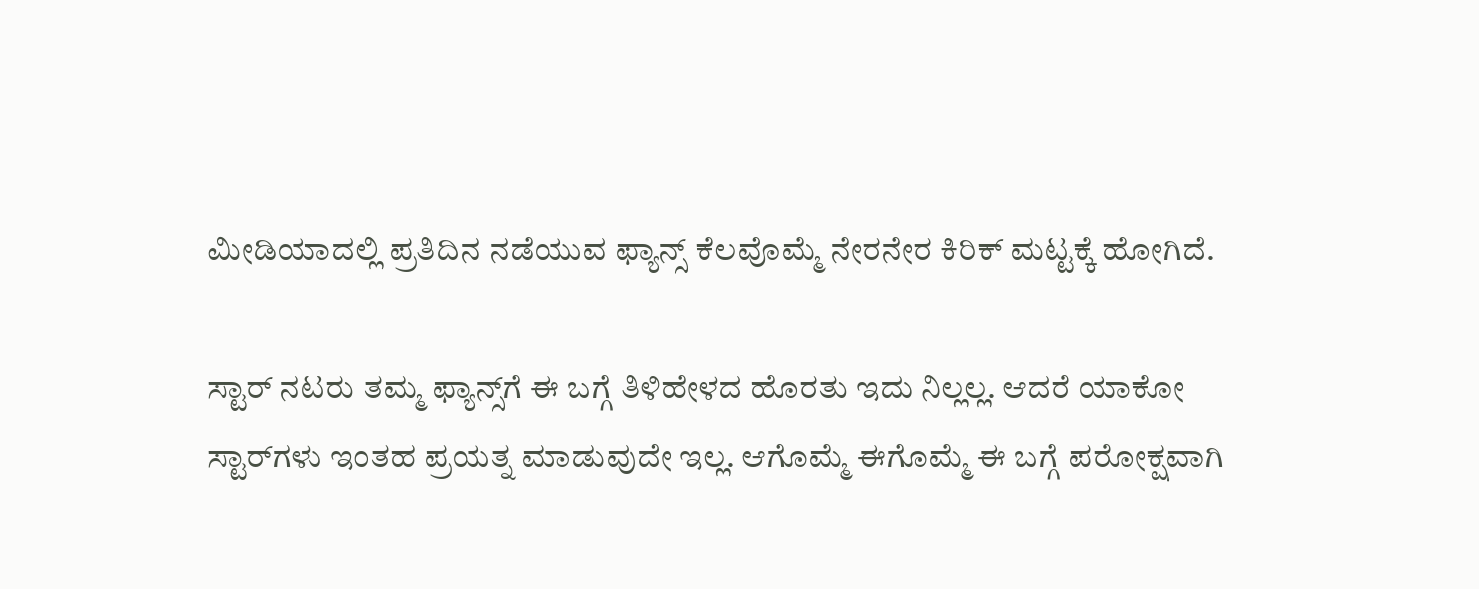ಮೀಡಿಯಾದಲ್ಲಿ ಪ್ರತಿದಿನ ನಡೆಯುವ ಫ್ಯಾನ್ಸ್ ಕೆಲವೊಮ್ಮೆ ನೇರನೇರ ಕಿರಿಕ್‌ ಮಟ್ಟಕ್ಕೆ ಹೋಗಿದೆ.

ಸ್ಟಾರ್‌ ನಟರು ತಮ್ಮ ಫ್ಯಾನ್ಸ್‌ಗೆ ಈ ಬಗ್ಗೆ ತಿಳಿಹೇಳದ ಹೊರತು ಇದು ನಿಲ್ಲಲ್ಲ. ಆದರೆ ಯಾಕೋ ಸ್ಟಾರ್‌ಗಳು ಇಂತಹ ಪ್ರಯತ್ನ ಮಾಡುವುದೇ ಇಲ್ಲ. ಆಗೊಮ್ಮೆ ಈಗೊಮ್ಮೆ ಈ ಬಗ್ಗೆ ಪರೋಕ್ಷವಾಗಿ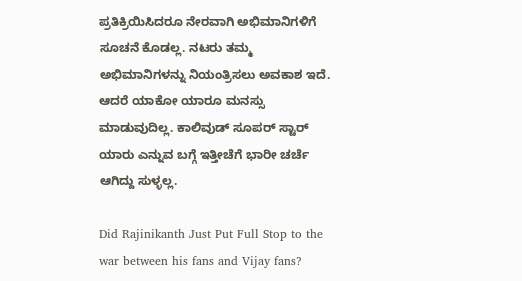ಪ್ರತಿಕ್ರಿಯಿಸಿದರೂ ನೇರವಾಗಿ ಅಭಿಮಾನಿಗಳಿಗೆ ಸೂಚನೆ ಕೊಡಲ್ಲ. ನಟರು ತಮ್ಮ ಅಭಿಮಾನಿಗಳನ್ನು ನಿಯಂತ್ರಿಸಲು ಅವಕಾಶ ಇದೆ. ಆದರೆ ಯಾಕೋ ಯಾರೂ ಮನಸ್ಸು ಮಾಡುವುದಿಲ್ಲ. ಕಾಲಿವುಡ್ ಸೂಪರ್ ಸ್ಟಾರ್ ಯಾರು ಎನ್ನುವ ಬಗ್ಗೆ ಇತ್ತೀಚೆಗೆ ಭಾರೀ ಚರ್ಚೆ ಆಗಿದ್ದು ಸುಳ್ಳಲ್ಲ.

Did Rajinikanth Just Put Full Stop to the war between his fans and Vijay fans?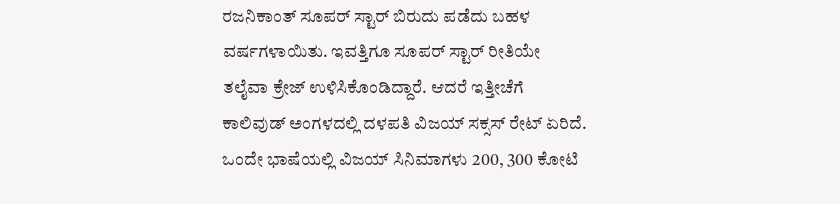ರಜನಿಕಾಂತ್ ಸೂಪರ್ ಸ್ಟಾರ್ ಬಿರುದು ಪಡೆದು ಬಹಳ ವರ್ಷಗಳಾಯಿತು. ಇವತ್ತಿಗೂ ಸೂಪರ್ ಸ್ಟಾರ್ ರೀತಿಯೇ ತಲೈವಾ ಕ್ರೇಜ್ ಉಳಿಸಿಕೊಂಡಿದ್ದಾರೆ. ಆದರೆ ಇತ್ತೀಚೆಗೆ ಕಾಲಿವುಡ್ ಅಂಗಳದಲ್ಲಿ ದಳಪತಿ ವಿಜಯ್ ಸಕ್ಸಸ್‌ ರೇಟ್ ಏರಿದೆ. ಒಂದೇ ಭಾಷೆಯಲ್ಲಿ ವಿಜಯ್ ಸಿನಿಮಾಗಳು 200, 300 ಕೋಟಿ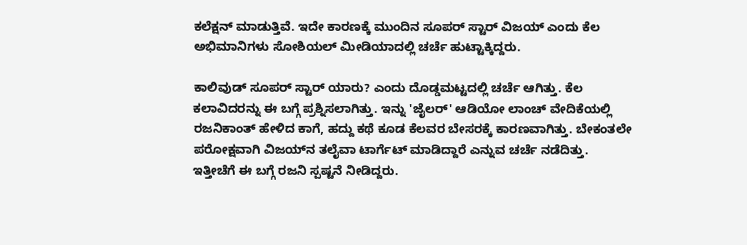ಕಲೆಕ್ಷನ್ ಮಾಡುತ್ತಿವೆ. ಇದೇ ಕಾರಣಕ್ಕೆ ಮುಂದಿನ ಸೂಪರ್ ಸ್ಟಾರ್ ವಿಜಯ್ ಎಂದು ಕೆಲ ಅಭಿಮಾನಿಗಳು ಸೋಶಿಯಲ್ ಮೀಡಿಯಾದಲ್ಲಿ ಚರ್ಚೆ ಹುಟ್ಟಾಕ್ಕಿದ್ದರು.

ಕಾಲಿವುಡ್ ಸೂಪರ್ ಸ್ಟಾರ್ ಯಾರು? ಎಂದು ದೊಡ್ಡಮಟ್ಟದಲ್ಲಿ ಚರ್ಚೆ ಆಗಿತ್ತು. ಕೆಲ ಕಲಾವಿದರನ್ನು ಈ ಬಗ್ಗೆ ಪ್ರಶ್ನಿಸಲಾಗಿತ್ತು. ಇನ್ನು 'ಜೈಲರ್' ಆಡಿಯೋ ಲಾಂಚ್ ವೇದಿಕೆಯಲ್ಲಿ ರಜನಿಕಾಂತ್ ಹೇಳಿದ ಕಾಗೆ, ಹದ್ದು ಕಥೆ ಕೂಡ ಕೆಲವರ ಬೇಸರಕ್ಕೆ ಕಾರಣವಾಗಿತ್ತು. ಬೇಕಂತಲೇ ಪರೋಕ್ಷವಾಗಿ ವಿಜಯ್‌ನ ತಲೈವಾ ಟಾರ್ಗೆಟ್ ಮಾಡಿದ್ದಾರೆ ಎನ್ನುವ ಚರ್ಚೆ ನಡೆದಿತ್ತು. ಇತ್ತೀಚೆಗೆ ಈ ಬಗ್ಗೆ ರಜನಿ ಸ್ಪಷ್ಟನೆ ನೀಡಿದ್ದರು.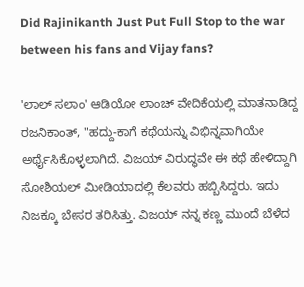Did Rajinikanth Just Put Full Stop to the war between his fans and Vijay fans?

'ಲಾಲ್ ಸಲಾಂ' ಆಡಿಯೋ ಲಾಂಚ್ ವೇದಿಕೆಯಲ್ಲಿ ಮಾತನಾಡಿದ್ದ ರಜನಿಕಾಂತ್, "ಹದ್ದು-ಕಾಗೆ ಕಥೆಯನ್ನು ವಿಭಿನ್ನವಾಗಿಯೇ ಅರ್ಥೈಸಿಕೊಳ್ಳಲಾಗಿದೆ. ವಿಜಯ್ ವಿರುದ್ಧವೇ ಈ ಕಥೆ ಹೇಳಿದ್ದಾಗಿ ಸೋಶಿಯಲ್ ಮೀಡಿಯಾದಲ್ಲಿ ಕೆಲವರು ಹಬ್ಬಿಸಿದ್ದರು. ಇದು ನಿಜಕ್ಕೂ ಬೇಸರ ತರಿಸಿತ್ತು. ವಿಜಯ್ ನನ್ನ ಕಣ್ಣ ಮುಂದೆ ಬೆಳೆದ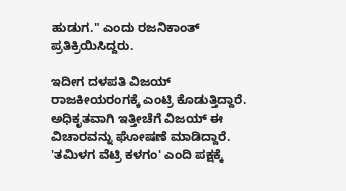ಹುಡುಗ." ಎಂದು ರಜನಿಕಾಂತ್ ಪ್ರತಿಕ್ರಿಯಿಸಿದ್ದರು.

ಇದೀಗ ದಳಪತಿ ವಿಜಯ್ ರಾಜಕೀಯರಂಗಕ್ಕೆ ಎಂಟ್ರಿ ಕೊಡುತ್ತಿದ್ದಾರೆ. ಅಧಿಕೃತವಾಗಿ ಇತ್ತೀಚೆಗೆ ವಿಜಯ್ ಈ ವಿಚಾರವನ್ನು ಘೋಷಣೆ ಮಾಡಿದ್ದಾರೆ. 'ತಮಿಳಗ ವೆಟ್ರಿ ಕಳಗಂ' ಎಂದಿ ಪಕ್ಷಕ್ಕೆ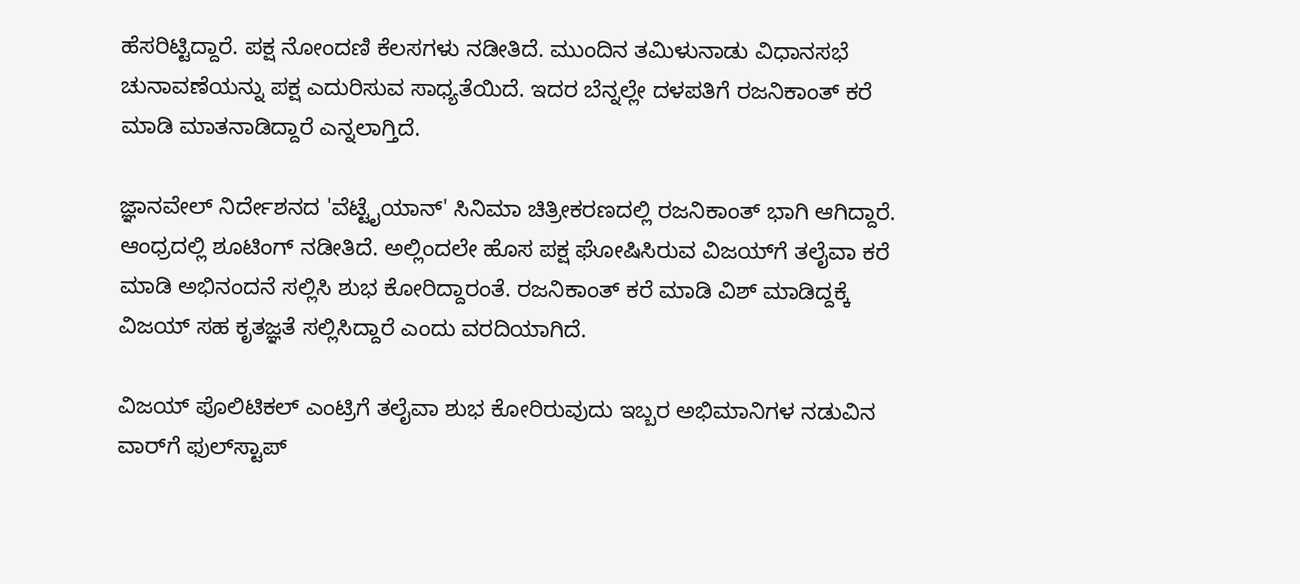ಹೆಸರಿಟ್ಟಿದ್ದಾರೆ. ಪಕ್ಷ ನೋಂದಣಿ ಕೆಲಸಗಳು ನಡೀತಿದೆ. ಮುಂದಿನ ತಮಿಳುನಾಡು ವಿಧಾನಸಭೆ ಚುನಾವಣೆಯನ್ನು ಪಕ್ಷ ಎದುರಿಸುವ ಸಾಧ್ಯತೆಯಿದೆ. ಇದರ ಬೆನ್ನಲ್ಲೇ ದಳಪತಿಗೆ ರಜನಿಕಾಂತ್ ಕರೆ ಮಾಡಿ ಮಾತನಾಡಿದ್ದಾರೆ ಎನ್ನಲಾಗ್ತಿದೆ.

ಜ್ಞಾನವೇಲ್ ನಿರ್ದೇಶನದ 'ವೆಟ್ಟೈಯಾನ್' ಸಿನಿಮಾ ಚಿತ್ರೀಕರಣದಲ್ಲಿ ರಜನಿಕಾಂತ್ ಭಾಗಿ ಆಗಿದ್ದಾರೆ. ಆಂಧ್ರದಲ್ಲಿ ಶೂಟಿಂಗ್ ನಡೀತಿದೆ. ಅಲ್ಲಿಂದಲೇ ಹೊಸ ಪಕ್ಷ ಘೋಷಿಸಿರುವ ವಿಜಯ್‌ಗೆ ತಲೈವಾ ಕರೆ ಮಾಡಿ ಅಭಿನಂದನೆ ಸಲ್ಲಿಸಿ ಶುಭ ಕೋರಿದ್ದಾರಂತೆ. ರಜನಿಕಾಂತ್ ಕರೆ ಮಾಡಿ ವಿಶ್ ಮಾಡಿದ್ದಕ್ಕೆ ವಿಜಯ್ ಸಹ ಕೃತಜ್ಞತೆ ಸಲ್ಲಿಸಿದ್ದಾರೆ ಎಂದು ವರದಿಯಾಗಿದೆ.

ವಿಜಯ್ ಪೊಲಿಟಿಕಲ್ ಎಂಟ್ರಿಗೆ ತಲೈವಾ ಶುಭ ಕೋರಿರುವುದು ಇಬ್ಬರ ಅಭಿಮಾನಿಗಳ ನಡುವಿನ ವಾರ್‌ಗೆ ಫುಲ್‌ಸ್ಟಾಪ್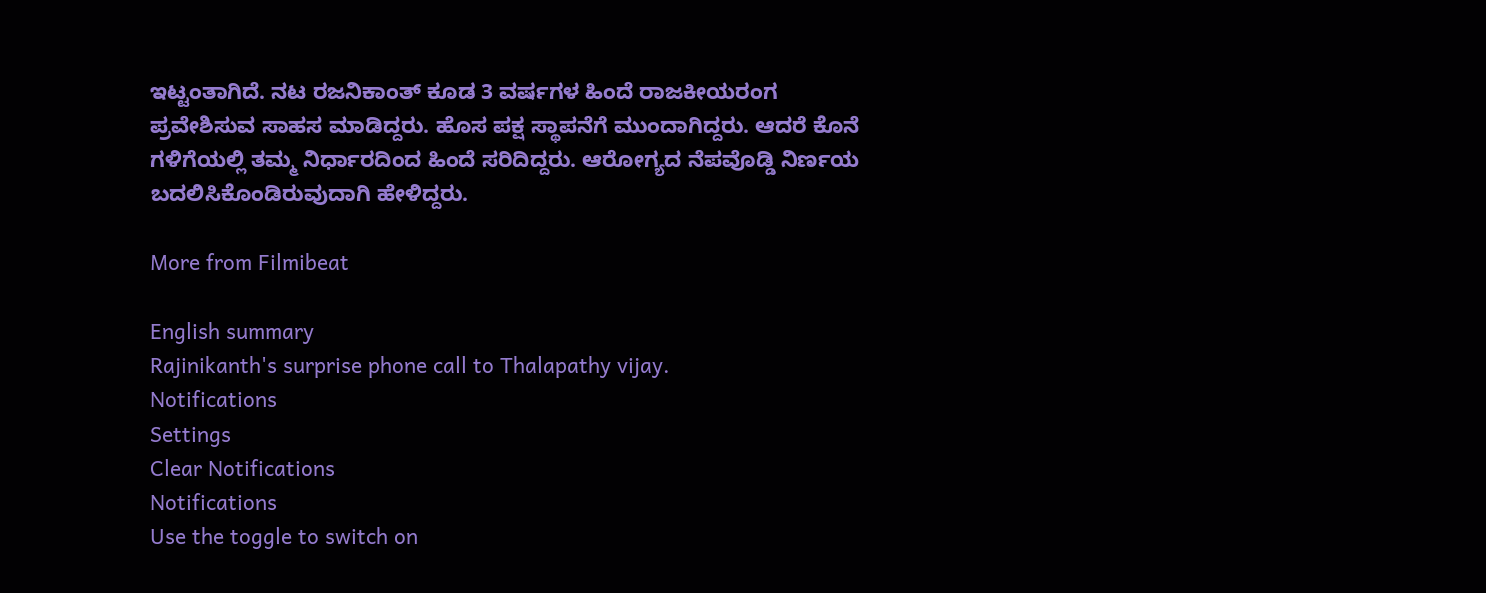ಇಟ್ಟಂತಾಗಿದೆ. ನಟ ರಜನಿಕಾಂತ್ ಕೂಡ 3 ವರ್ಷಗಳ ಹಿಂದೆ ರಾಜಕೀಯರಂಗ ಪ್ರವೇಶಿಸುವ ಸಾಹಸ ಮಾಡಿದ್ದರು. ಹೊಸ ಪಕ್ಷ ಸ್ಥಾಪನೆಗೆ ಮುಂದಾಗಿದ್ದರು. ಆದರೆ ಕೊನೆ ಗಳಿಗೆಯಲ್ಲಿ ತಮ್ಮ ನಿರ್ಧಾರದಿಂದ ಹಿಂದೆ ಸರಿದಿದ್ದರು. ಆರೋಗ್ಯದ ನೆಪವೊಡ್ಡಿ ನಿರ್ಣಯ ಬದಲಿಸಿಕೊಂಡಿರುವುದಾಗಿ ಹೇಳಿದ್ದರು.

More from Filmibeat

English summary
Rajinikanth's surprise phone call to Thalapathy vijay.
Notifications
Settings
Clear Notifications
Notifications
Use the toggle to switch on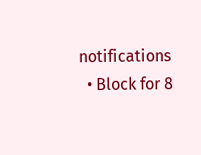notifications
  • Block for 8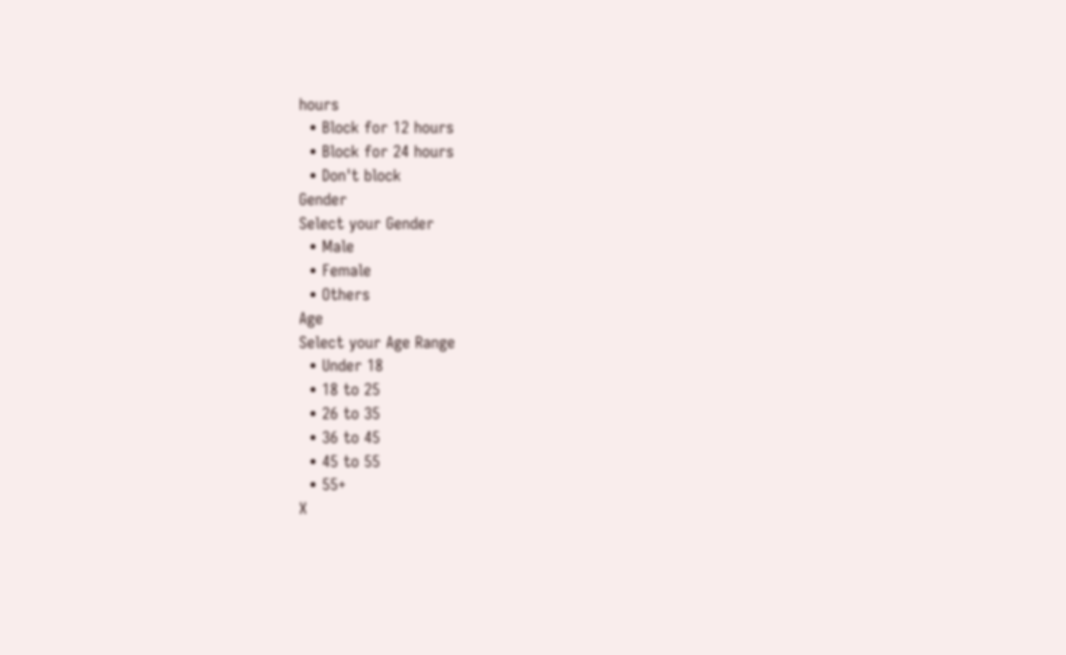hours
  • Block for 12 hours
  • Block for 24 hours
  • Don't block
Gender
Select your Gender
  • Male
  • Female
  • Others
Age
Select your Age Range
  • Under 18
  • 18 to 25
  • 26 to 35
  • 36 to 45
  • 45 to 55
  • 55+
X